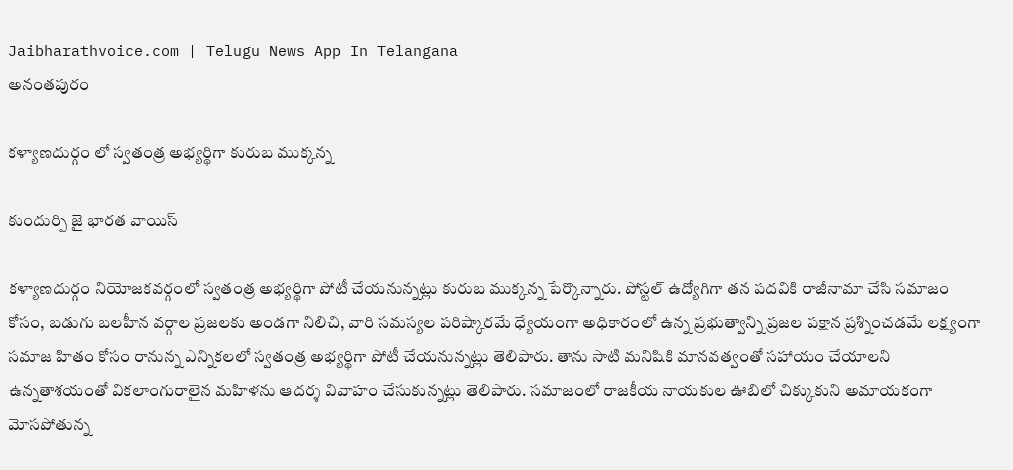Jaibharathvoice.com | Telugu News App In Telangana
అనంతపురం

కళ్యాణదుర్గం లో స్వతంత్ర అభ్యర్థిగా కురుబ ముక్కన్న

కుందుర్పి జై భారత వాయిస్

కళ్యాణదుర్గం నియోజకవర్గంలో స్వతంత్ర అభ్యర్థిగా పోటీ చేయనున్నట్లు కురుబ ముక్కన్న పేర్కొన్నారు. పోస్టల్ ఉద్యోగిగా తన పదవికి రాజీనామా చేసి సమాజం కోసం, బడుగు బలహీన వర్గాల ప్రజలకు అండగా నిలిచి, వారి సమస్యల పరిష్కారమే ధ్యేయంగా అధికారంలో ఉన్న ప్రభుత్వాన్ని ప్రజల పక్షాన ప్రశ్నించడమే లక్ష్యంగా సమాజ హితం కోసం రానున్న ఎన్నికలలో స్వతంత్ర అభ్యర్థిగా పోటీ చేయనున్నట్లు తెలిపారు. తాను సాటి మనిషికి మానవత్వంతో సహాయం చేయాలని ఉన్నతాశయంతో వికలాంగురాలైన మహిళను ఆదర్శ వివాహం చేసుకున్నట్లు తెలిపారు. సమాజంలో రాజకీయ నాయకుల ఊబిలో చిక్కుకుని అమాయకంగా మోసపోతున్న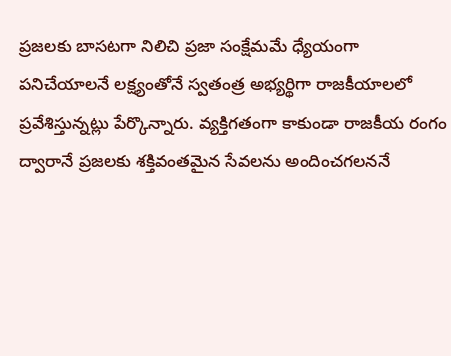ప్రజలకు బాసటగా నిలిచి ప్రజా సంక్షేమమే ధ్యేయంగా పనిచేయాలనే లక్ష్యంతోనే స్వతంత్ర అభ్యర్థిగా రాజకీయాలలో ప్రవేశిస్తున్నట్లు పేర్కొన్నారు. వ్యక్తిగతంగా కాకుండా రాజకీయ రంగం ద్వారానే ప్రజలకు శక్తివంతమైన సేవలను అందించగలననే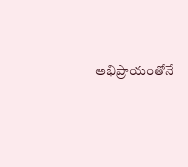అభిప్రాయంతోనే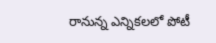రానున్న ఎన్నికలలో పోటీ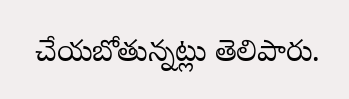చేయబోతున్నట్లు తెలిపారు.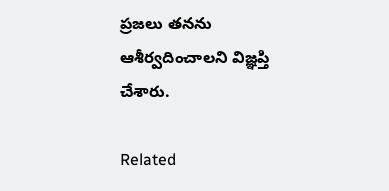ప్రజలు తనను ఆశీర్వదించాలని విజ్ఞప్తి చేశారు.

Related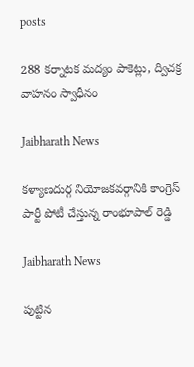posts

288 కర్నాటక మద్యం పాకెట్లు, ద్విచక్ర వాహనం స్వాధీనం

Jaibharath News

కళ్యాణదుర్గ నియోజకవర్గానికి కాంగ్రెస్ పార్టీ పోటీ చేస్తున్న రాంభూపాల్ రెడ్డి

Jaibharath News

పుట్టిన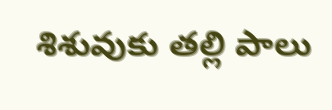శిశువుకు తల్లి పాలు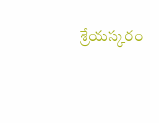శ్రేయస్కరం